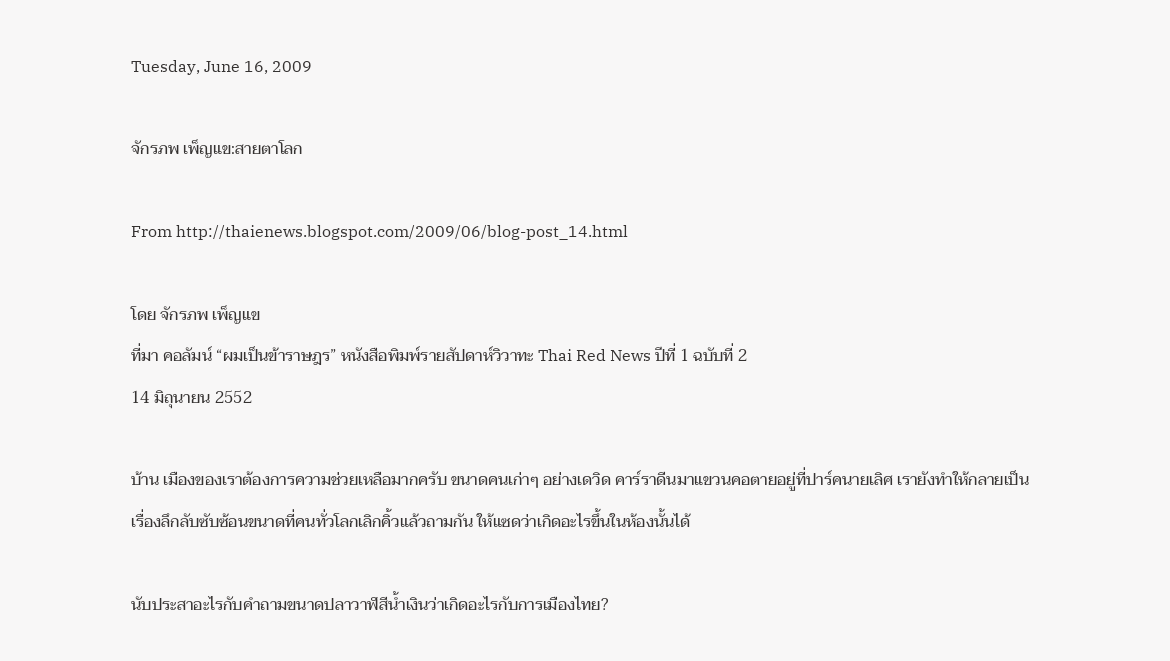Tuesday, June 16, 2009

จักรภพ เพ็ญแข:สายตาโลก

From http://thaienews.blogspot.com/2009/06/blog-post_14.html

โดย จักรภพ เพ็ญแข
ที่มา คอลัมน์ “ผมเป็นข้าราษฎร” หนังสือพิมพ์รายสัปดาห์วิวาทะ Thai Red News ปีที่ 1 ฉบับที่ 2
14 มิถุนายน 2552

บ้าน เมืองของเราต้องการความช่วยเหลือมากครับ ขนาดคนเก่าๆ อย่างเดวิด คาร์ราดีนมาแขวนคอตายอยู่ที่ปาร์คนายเลิศ เรายังทำให้กลายเป็นเรื่องลึกลับซับซ้อนขนาดที่คนทั่วโลกเลิกคิ้วแล้วถามกัน ให้แซดว่าเกิดอะไรขึ้นในห้องนั้นได้

นับประสาอะไรกับคำถามขนาดปลาวาฬสีน้ำเงินว่าเกิดอะไรกับการเมืองไทย?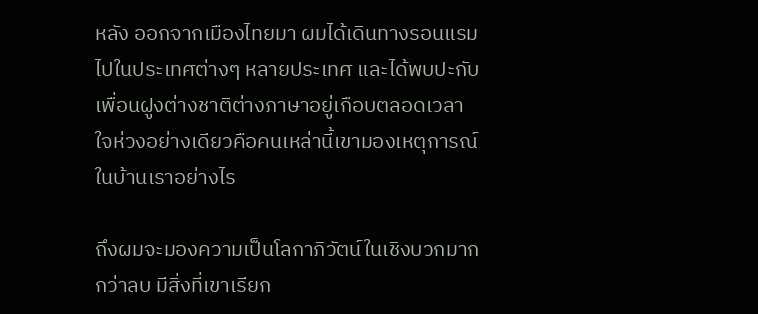หลัง ออกจากเมืองไทยมา ผมได้เดินทางรอนแรมไปในประเทศต่างๆ หลายประเทศ และได้พบปะกับเพื่อนฝูงต่างชาติต่างภาษาอยู่เกือบตลอดเวลา ใจห่วงอย่างเดียวคือคนเหล่านี้เขามองเหตุการณ์ในบ้านเราอย่างไร

ถึงผมจะมองความเป็นโลกาภิวัตน์ในเชิงบวกมากกว่าลบ มีสิ่งที่เขาเรียก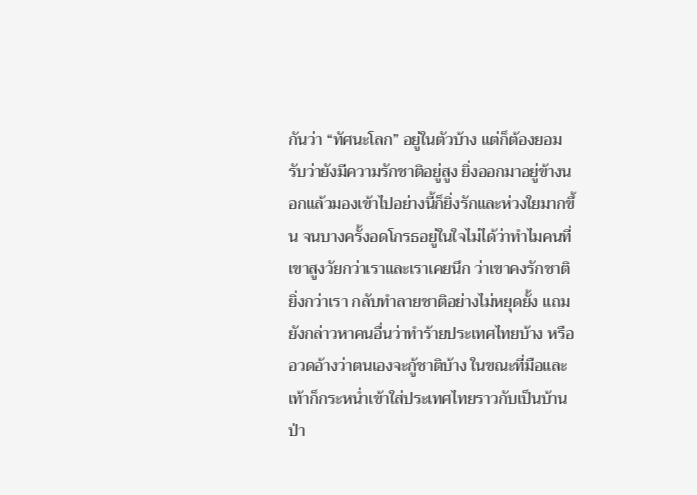กันว่า “ทัศนะโลก” อยู่ในตัวบ้าง แต่ก็ต้องยอมรับว่ายังมีความรักชาติอยู่สูง ยิ่งออกมาอยู่ข้างนอกแล้วมองเข้าไปอย่างนี้ก็ยิ่งรักและห่วงใยมากขึ้น จนบางครั้งอดโกรธอยู่ในใจไม่ได้ว่าทำไมคนที่เขาสูงวัยกว่าเราและเราเคยนึก ว่าเขาคงรักชาติยิ่งกว่าเรา กลับทำลายชาติอย่างไม่หยุดยั้ง แถมยังกล่าวหาคนอื่นว่าทำร้ายประเทศไทยบ้าง หรืออวดอ้างว่าตนเองจะกู้ชาติบ้าง ในขณะที่มือและเท้าก็กระหน่ำเข้าใส่ประเทศไทยราวกับเป็นบ้านป่า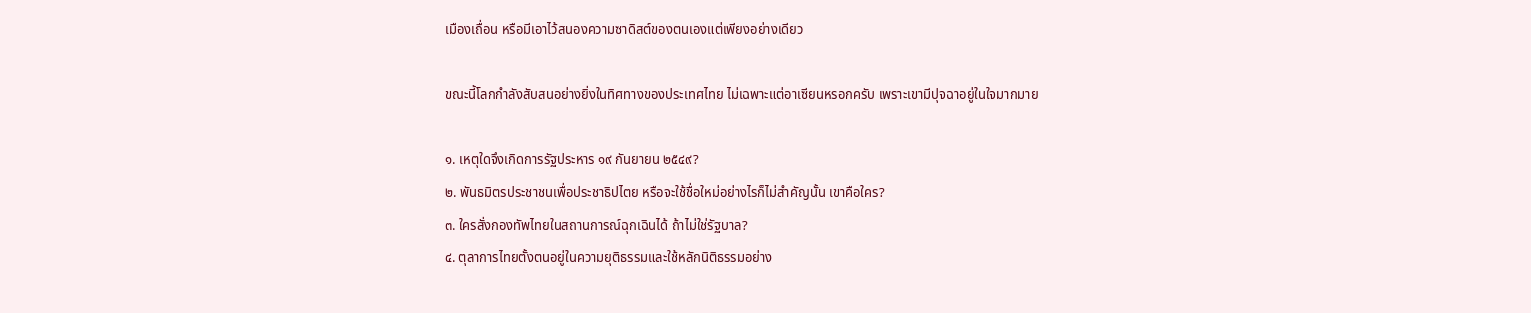เมืองเถื่อน หรือมีเอาไว้สนองความซาดิสต์ของตนเองแต่เพียงอย่างเดียว

ขณะนี้โลกกำลังสับสนอย่างยิ่งในทิศทางของประเทศไทย ไม่เฉพาะแต่อาเซียนหรอกครับ เพราะเขามีปุจฉาอยู่ในใจมากมาย

๑. เหตุใดจึงเกิดการรัฐประหาร ๑๙ กันยายน ๒๕๔๙?
๒. พันธมิตรประชาชนเพื่อประชาธิปไตย หรือจะใช้ชื่อใหม่อย่างไรก็ไม่สำคัญนั้น เขาคือใคร?
๓. ใครสั่งกองทัพไทยในสถานการณ์ฉุกเฉินได้ ถ้าไม่ใช่รัฐบาล?
๔. ตุลาการไทยตั้งตนอยู่ในความยุติธรรมและใช้หลักนิติธรรมอย่าง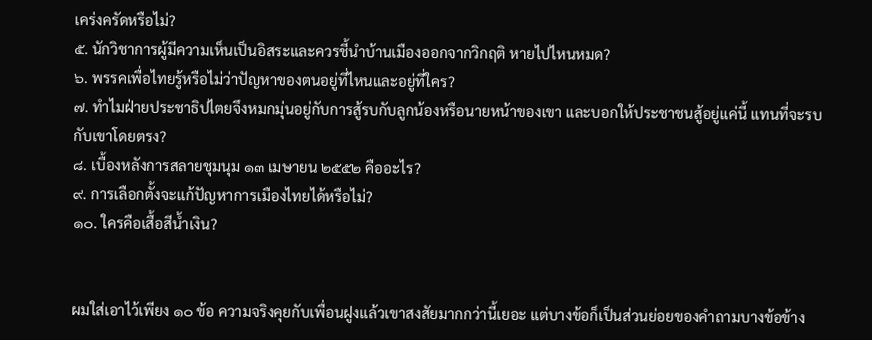เคร่งครัดหรือไม่?
๕. นักวิชาการผู้มีความเห็นเป็นอิสระและควรชี้นำบ้านเมืองออกจากวิกฤติ หายไปไหนหมด?
๖. พรรคเพื่อไทยรู้หรือไม่ว่าปัญหาของตนอยู่ที่ไหนและอยู่ที่ใคร?
๗. ทำไมฝ่ายประชาธิปไตยจึงหมกมุ่นอยู่กับการสู้รบกับลูกน้องหรือนายหน้าของเขา และบอกให้ประชาชนสู้อยู่แค่นี้ แทนที่จะรบกับเขาโดยตรง?
๘. เบื้องหลังการสลายชุมนุม ๑๓ เมษายน ๒๕๕๒ คืออะไร?
๙. การเลือกตั้งจะแก้ปัญหาการเมืองไทยได้หรือไม่?
๑๐. ใครคือเสื้อสีน้ำเงิน?


ผมใส่เอาไว้เพียง ๑๐ ข้อ ความจริงคุยกับเพื่อนฝูงแล้วเขาสงสัยมากกว่านี้เยอะ แต่บางข้อก็เป็นส่วนย่อยของคำถามบางข้อข้าง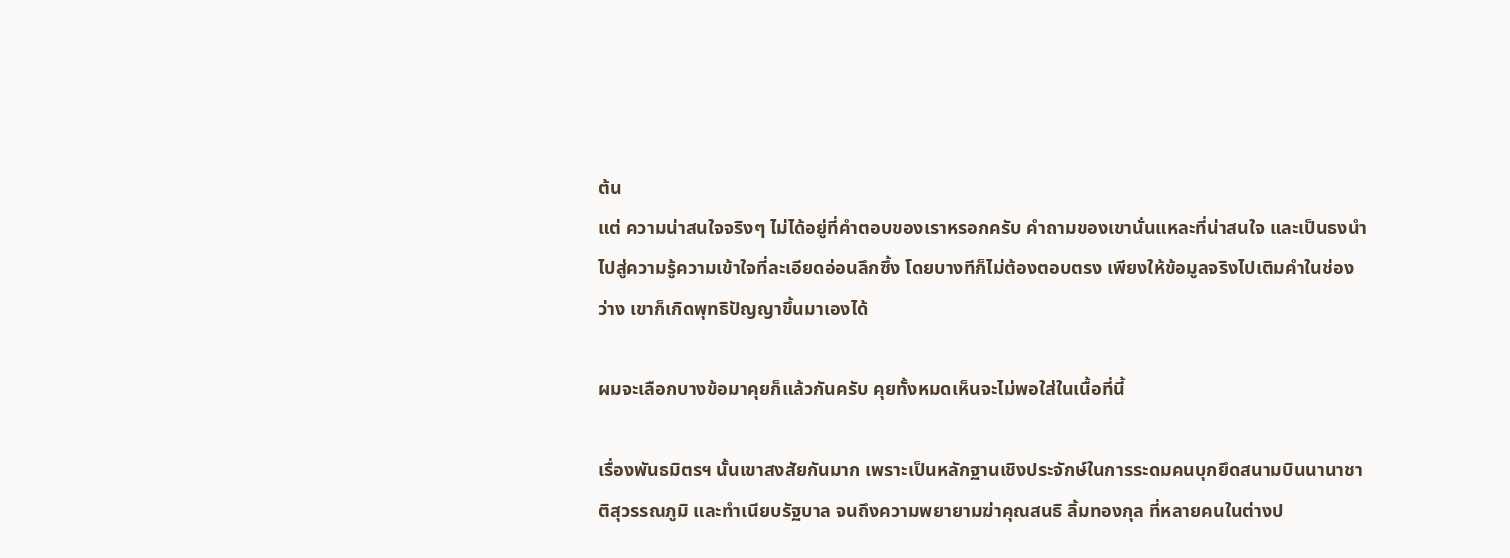ต้น
แต่ ความน่าสนใจจริงๆ ไม่ได้อยู่ที่คำตอบของเราหรอกครับ คำถามของเขานั่นแหละที่น่าสนใจ และเป็นธงนำไปสู่ความรู้ความเข้าใจที่ละเอียดอ่อนลึกซึ้ง โดยบางทีก็ไม่ต้องตอบตรง เพียงให้ข้อมูลจริงไปเติมคำในช่องว่าง เขาก็เกิดพุทธิปัญญาขึ้นมาเองได้

ผมจะเลือกบางข้อมาคุยก็แล้วกันครับ คุยทั้งหมดเห็นจะไม่พอใส่ในเนื้อที่นี้

เรื่องพันธมิตรฯ นั้นเขาสงสัยกันมาก เพราะเป็นหลักฐานเชิงประจักษ์ในการระดมคนบุกยึดสนามบินนานาชาติสุวรรณภูมิ และทำเนียบรัฐบาล จนถึงความพยายามฆ่าคุณสนธิ ลิ้มทองกุล ที่หลายคนในต่างป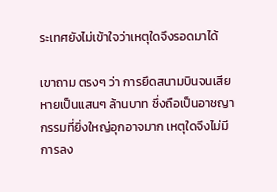ระเทศยังไม่เข้าใจว่าเหตุใดจึงรอดมาได้

เขาถาม ตรงๆ ว่า การยึดสนามบินจนเสียหายเป็นแสนๆ ล้านบาท ซึ่งถือเป็นอาชญากรรมที่ยิ่งใหญ่อุกอาจมาก เหตุใดจึงไม่มีการลง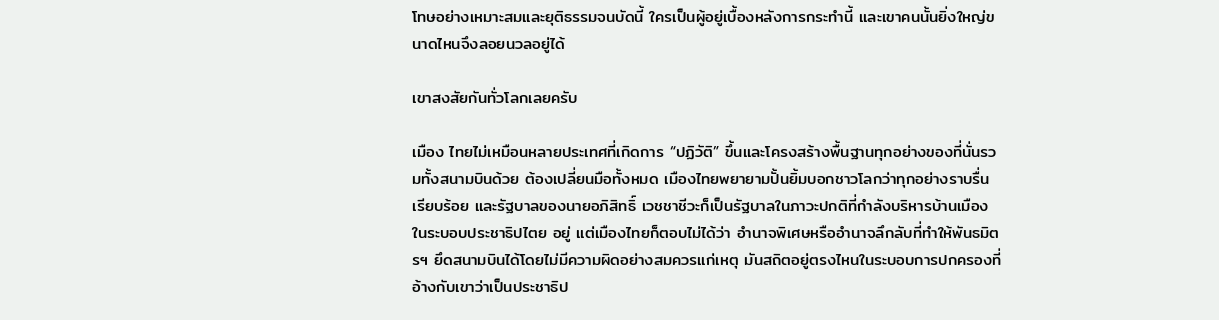โทษอย่างเหมาะสมและยุติธรรมจนบัดนี้ ใครเป็นผู้อยู่เบื้องหลังการกระทำนี้ และเขาคนนั้นยิ่งใหญ่ขนาดไหนจึงลอยนวลอยู่ได้

เขาสงสัยกันทั่วโลกเลยครับ

เมือง ไทยไม่เหมือนหลายประเทศที่เกิดการ “ปฏิวัติ” ขึ้นและโครงสร้างพื้นฐานทุกอย่างของที่นั่นรวมทั้งสนามบินด้วย ต้องเปลี่ยนมือทั้งหมด เมืองไทยพยายามปั้นยิ้มบอกชาวโลกว่าทุกอย่างราบรื่นเรียบร้อย และรัฐบาลของนายอภิสิทธิ์ เวชชาชีวะก็เป็นรัฐบาลในภาวะปกติที่กำลังบริหารบ้านเมืองในระบอบประชาธิปไตย อยู่ แต่เมืองไทยก็ตอบไม่ได้ว่า อำนาจพิเศษหรืออำนาจลึกลับที่ทำให้พันธมิตรฯ ยึดสนามบินได้โดยไม่มีความผิดอย่างสมควรแก่เหตุ มันสถิตอยู่ตรงไหนในระบอบการปกครองที่อ้างกับเขาว่าเป็นประชาธิป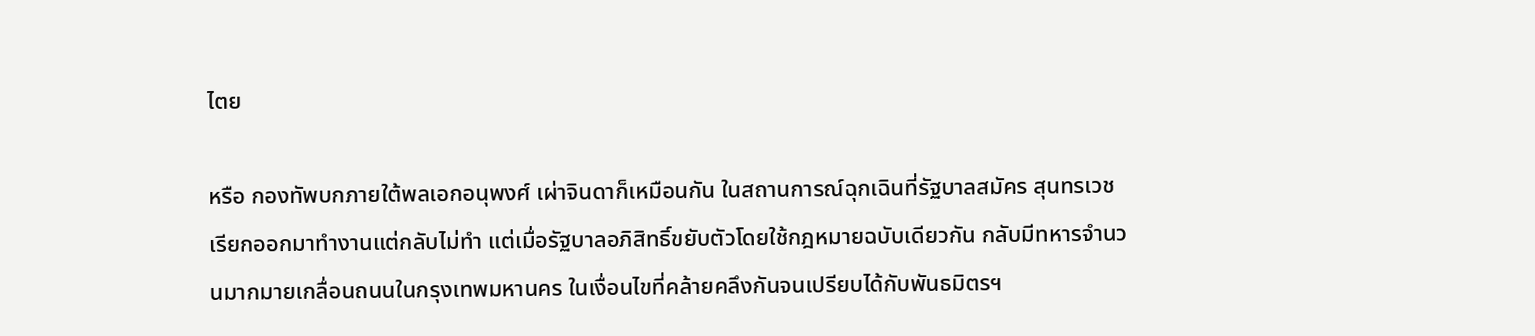ไตย

หรือ กองทัพบกภายใต้พลเอกอนุพงศ์ เผ่าจินดาก็เหมือนกัน ในสถานการณ์ฉุกเฉินที่รัฐบาลสมัคร สุนทรเวชเรียกออกมาทำงานแต่กลับไม่ทำ แต่เมื่อรัฐบาลอภิสิทธิ์ขยับตัวโดยใช้กฎหมายฉบับเดียวกัน กลับมีทหารจำนวนมากมายเกลื่อนถนนในกรุงเทพมหานคร ในเงื่อนไขที่คล้ายคลึงกันจนเปรียบได้กับพันธมิตรฯ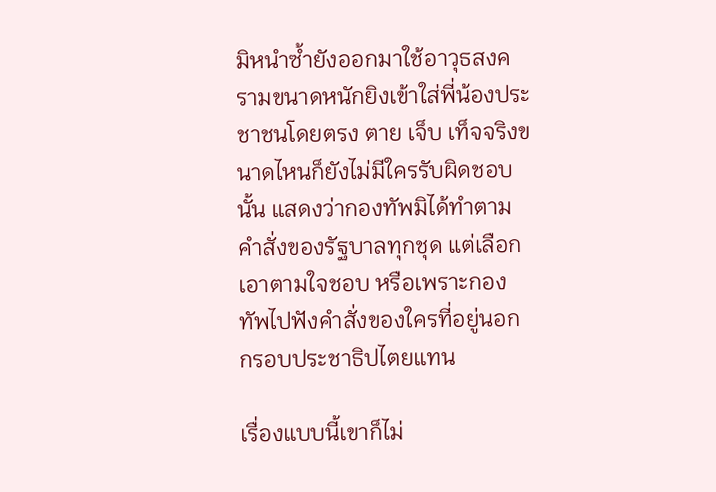มิหนำซ้ำยังออกมาใช้อาวุธสงครามขนาดหนักยิงเข้าใส่พี่น้องประชาชนโดยตรง ตาย เจ็บ เท็จจริงขนาดไหนก็ยังไม่มีใครรับผิดชอบนั้น แสดงว่ากองทัพมิได้ทำตามคำสั่งของรัฐบาลทุกชุด แต่เลือกเอาตามใจชอบ หรือเพราะกองทัพไปฟังคำสั่งของใครที่อยู่นอกกรอบประชาธิปไตยแทน

เรื่องแบบนี้เขาก็ไม่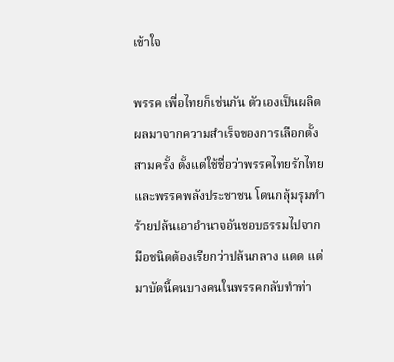เข้าใจ

พรรค เพื่อไทยก็เช่นกัน ตัวเองเป็นผลิตผลมาจากความสำเร็จของการเลือกตั้งสามครั้ง ตั้งแต่ใช้ชื่อว่าพรรคไทยรักไทยและพรรคพลังประชาชน โดนกลุ้มรุมทำร้ายปล้นเอาอำนาจอันชอบธรรมไปจากมือชนิดต้องเรียกว่าปล้นกลาง แดด แต่มาบัดนี้คนบางคนในพรรคกลับทำท่า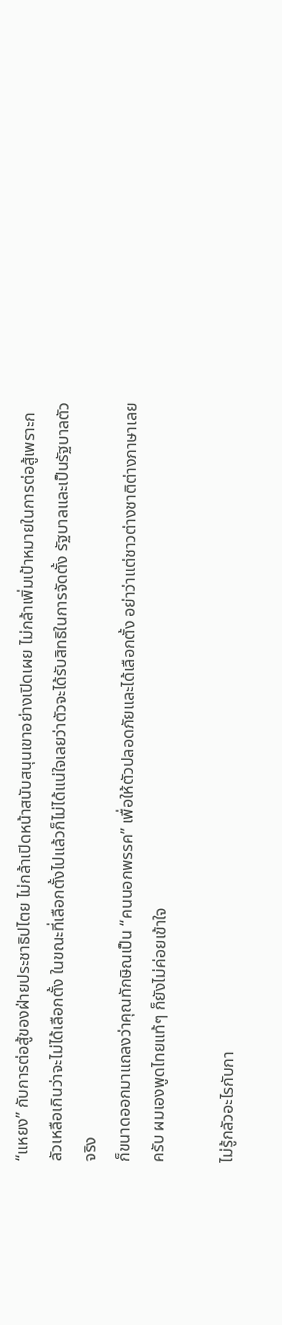“แหยง” กับการต่อสู้ของฝ่ายประชาธิปไตย ไม่กล้าเปิดหน้าสนับสนุนเขาอย่างเปิดเผย ไม่กล้าเพิ่มเป้าหมายในการต่อสู้เพราะกลัวเหลือเกินว่าจะไม่ได้เลือกตั้ง ในขณะที่เลือกตั้งไปแล้วก็ไม่ได้แน่ใจเลยว่าตัวจะได้รับสิทธิในการจัดตั้ง รัฐบาลและเป็นรัฐบาลตัวจริง
ก็ขนาดออกมาแถลงว่าคุณทักษิณเป็น “คนนอกพรรค” เพื่อให้ตัวปลอดภัยและได้เลือกตั้ง อย่าว่าแต่ชาวต่างชาติต่างภาษาเลยครับ ผมเองพูดไทยแท้ๆ ก็ยังไม่ค่อยเข้าใจ

ไม่รู้กลัวอะไรกับกา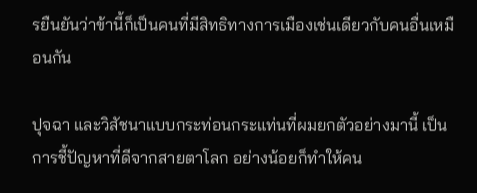รยืนยันว่าข้านี้ก็เป็นคนที่มีสิทธิทางการเมืองเช่นเดียวกับคนอื่นเหมือนกัน

ปุจฉา และวิสัชนาแบบกระท่อนกระแท่นที่ผมยกตัวอย่างมานี้ เป็นการชี้ปัญหาที่ดีจากสายตาโลก อย่างน้อยก็ทำให้คน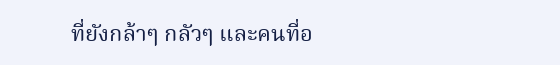ที่ยังกล้าๆ กลัวๆ และคนที่อ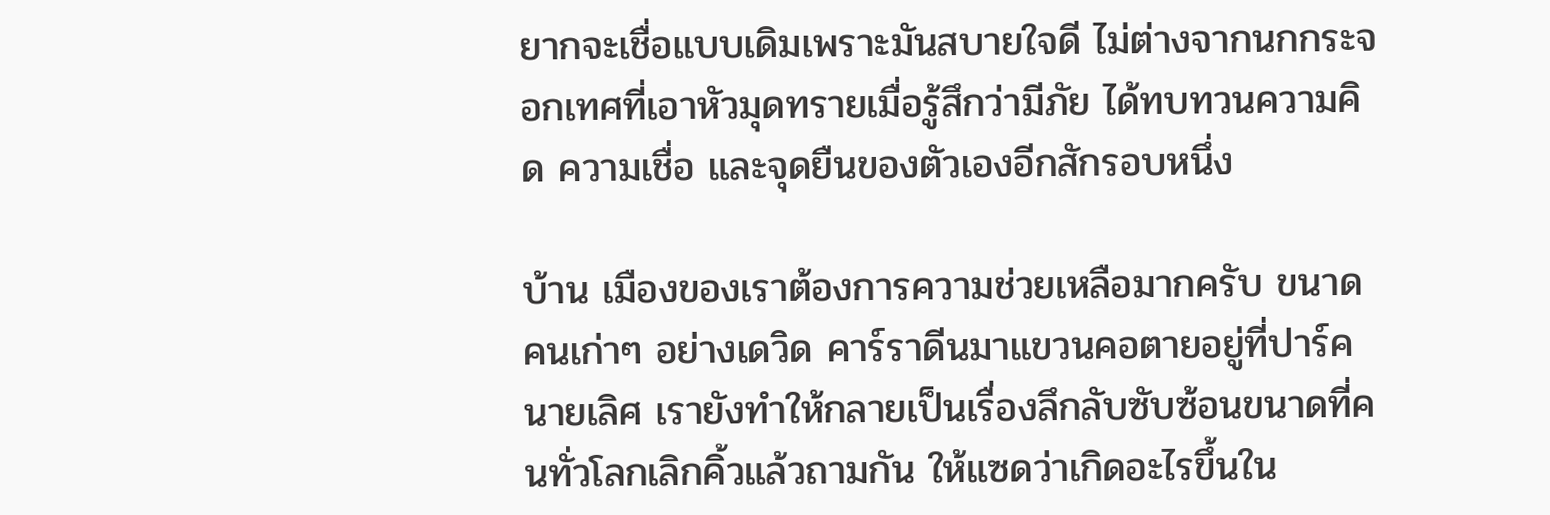ยากจะเชื่อแบบเดิมเพราะมันสบายใจดี ไม่ต่างจากนกกระจอกเทศที่เอาหัวมุดทรายเมื่อรู้สึกว่ามีภัย ได้ทบทวนความคิด ความเชื่อ และจุดยืนของตัวเองอีกสักรอบหนึ่ง

บ้าน เมืองของเราต้องการความช่วยเหลือมากครับ ขนาดคนเก่าๆ อย่างเดวิด คาร์ราดีนมาแขวนคอตายอยู่ที่ปาร์คนายเลิศ เรายังทำให้กลายเป็นเรื่องลึกลับซับซ้อนขนาดที่คนทั่วโลกเลิกคิ้วแล้วถามกัน ให้แซดว่าเกิดอะไรขึ้นใน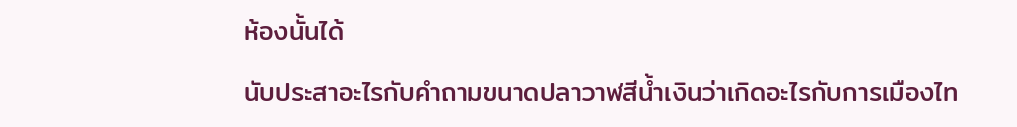ห้องนั้นได้

นับประสาอะไรกับคำถามขนาดปลาวาฬสีน้ำเงินว่าเกิดอะไรกับการเมืองไท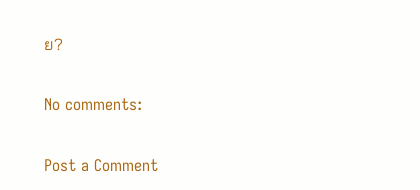ย?

No comments:

Post a Comment